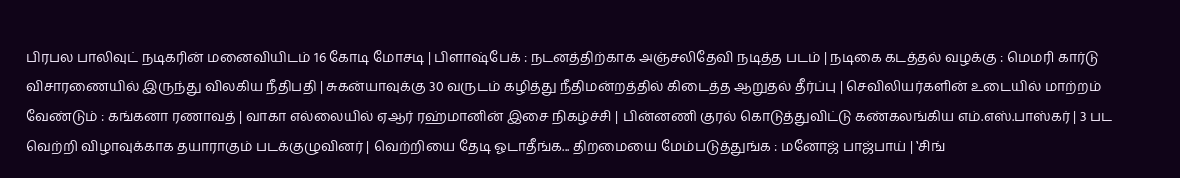பிரபல பாலிவுட் நடிகரின் மனைவியிடம் 16 கோடி மோசடி | பிளாஷ்பேக் : நடனத்திற்காக அஞ்சலிதேவி நடித்த படம் | நடிகை கடத்தல் வழக்கு : மெமரி கார்டு விசாரணையில் இருந்து விலகிய நீதிபதி | சுகன்யாவுக்கு 30 வருடம் கழித்து நீதிமன்றத்தில் கிடைத்த ஆறுதல் தீர்ப்பு | செவிலியர்களின் உடையில் மாற்றம் வேண்டும் : கங்கனா ரணாவத் | வாகா எல்லையில் ஏஆர் ரஹ்மானின் இசை நிகழ்ச்சி | பின்னணி குரல் கொடுத்துவிட்டு கண்கலங்கிய எம்.எஸ்.பாஸ்கர் | 3 பட வெற்றி விழாவுக்காக தயாராகும் படக்குழுவினர் | வெற்றியை தேடி ஓடாதீங்க... திறமையை மேம்படுத்துங்க : மனோஜ் பாஜ்பாய் | ‛சிங்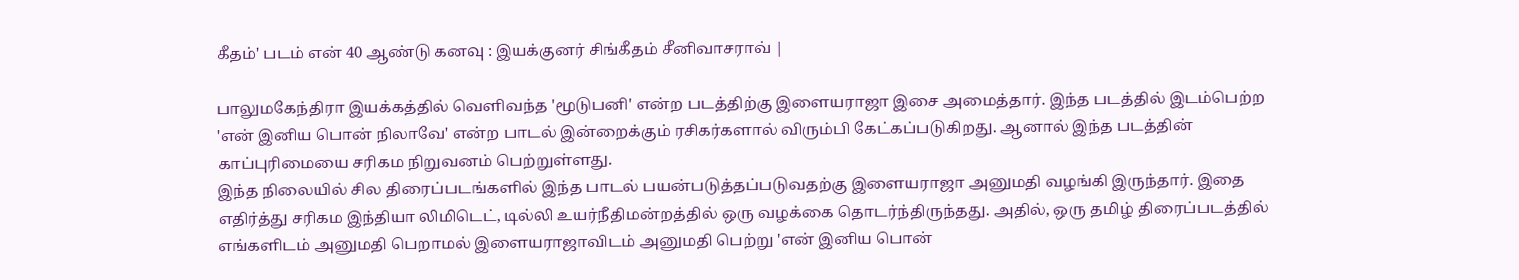கீதம்' படம் என் 40 ஆண்டு கனவு : இயக்குனர் சிங்கீதம் சீனிவாசராவ் |

பாலுமகேந்திரா இயக்கத்தில் வெளிவந்த 'மூடுபனி' என்ற படத்திற்கு இளையராஜா இசை அமைத்தார். இந்த படத்தில் இடம்பெற்ற 'என் இனிய பொன் நிலாவே' என்ற பாடல் இன்றைக்கும் ரசிகர்களால் விரும்பி கேட்கப்படுகிறது. ஆனால் இந்த படத்தின் காப்புரிமையை சரிகம நிறுவனம் பெற்றுள்ளது.
இந்த நிலையில் சில திரைப்படங்களில் இந்த பாடல் பயன்படுத்தப்படுவதற்கு இளையராஜா அனுமதி வழங்கி இருந்தார். இதை எதிர்த்து சரிகம இந்தியா லிமிடெட், டில்லி உயர்நீதிமன்றத்தில் ஒரு வழக்கை தொடர்ந்திருந்தது. அதில், ஒரு தமிழ் திரைப்படத்தில் எங்களிடம் அனுமதி பெறாமல் இளையராஜாவிடம் அனுமதி பெற்று 'என் இனிய பொன்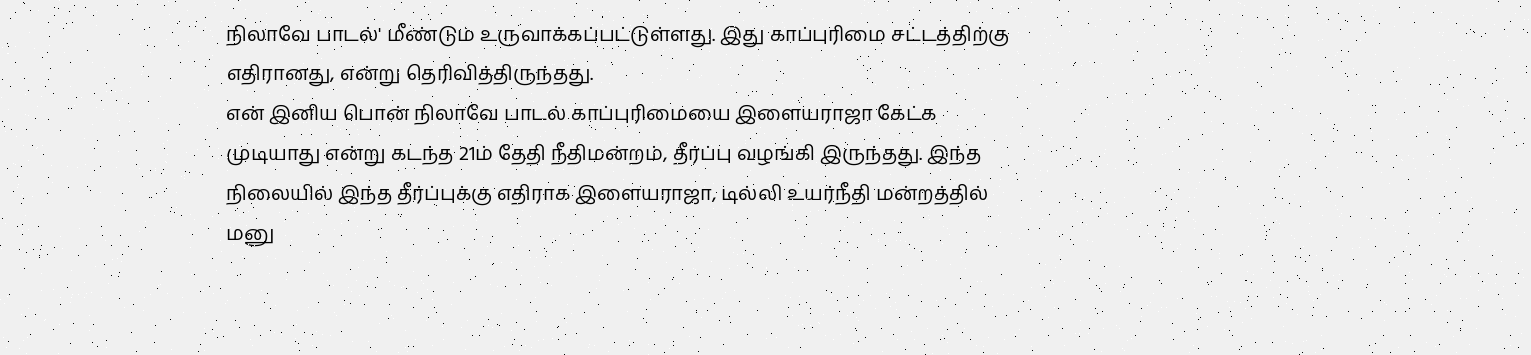நிலாவே பாடல்' மீண்டும் உருவாக்கப்பட்டுள்ளது. இது காப்புரிமை சட்டத்திற்கு எதிரானது, என்று தெரிவித்திருந்தது.
என் இனிய பொன் நிலாவே பாடல் காப்புரிமையை இளையராஜா கேட்க முடியாது என்று கடந்த 21ம் தேதி நீதிமன்றம், தீர்ப்பு வழங்கி இருந்தது. இந்த நிலையில் இந்த தீர்ப்புக்கு எதிராக இளையராஜா, டில்லி உயர்நீதி மன்றத்தில் மனு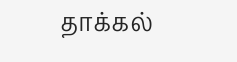தாக்கல்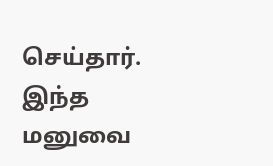செய்தார். இந்த மனுவை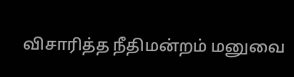விசாரித்த நீதிமன்றம் மனுவை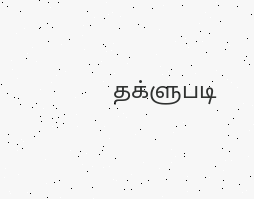தக்ளுபடி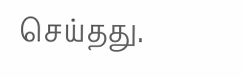செய்தது.